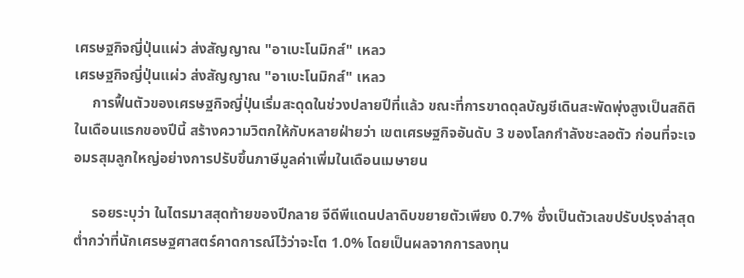เศรษฐกิจญี่ปุ่นแผ่ว ส่งสัญญาณ "อาเบะโนมิกส์" เหลว
เศรษฐกิจญี่ปุ่นแผ่ว ส่งสัญญาณ "อาเบะโนมิกส์" เหลว
     การฟื้นตัวของเศรษฐกิจญี่ปุ่นเริ่มสะดุดในช่วงปลายปีที่แล้ว ขณะที่การขาดดุลบัญชีเดินสะพัดพุ่งสูงเป็นสถิติในเดือนแรกของปีนี้ สร้างความวิตกให้กับหลายฝ่ายว่า เขตเศรษฐกิจอันดับ 3 ของโลกกำลังชะลอตัว ก่อนที่จะเจอมรสุมลูกใหญ่อย่างการปรับขึ้นภาษีมูลค่าเพิ่มในเดือนเมษายน

     รอยระบุว่า ในไตรมาสสุดท้ายของปีกลาย จีดีพีแดนปลาดิบขยายตัวเพียง 0.7% ซึ่งเป็นตัวเลขปรับปรุงล่าสุด ต่ำกว่าที่นักเศรษฐศาสตร์คาดการณ์ไว้ว่าจะโต 1.0% โดยเป็นผลจากการลงทุน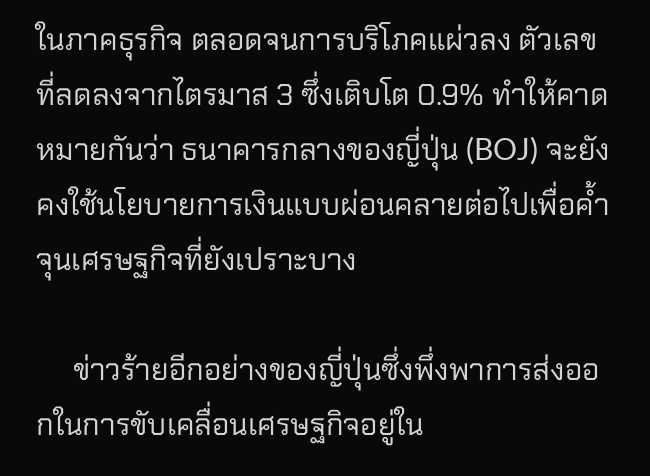ในภาคธุรกิจ ตลอดจนการบริโภคแผ่วลง ตัวเลขที่ลดลงจากไตรมาส 3 ซึ่งเติบโต 0.9% ทำให้คาดหมายกันว่า ธนาคารกลางของญี่ปุ่น (BOJ) จะยังคงใช้นโยบายการเงินแบบผ่อนคลายต่อไปเพื่อค้ำจุนเศรษฐกิจที่ยังเปราะบาง

     ข่าวร้ายอีกอย่างของญี่ปุ่นซึ่งพึ่งพาการส่งออกในการขับเคลื่อนเศรษฐกิจอยู่ใน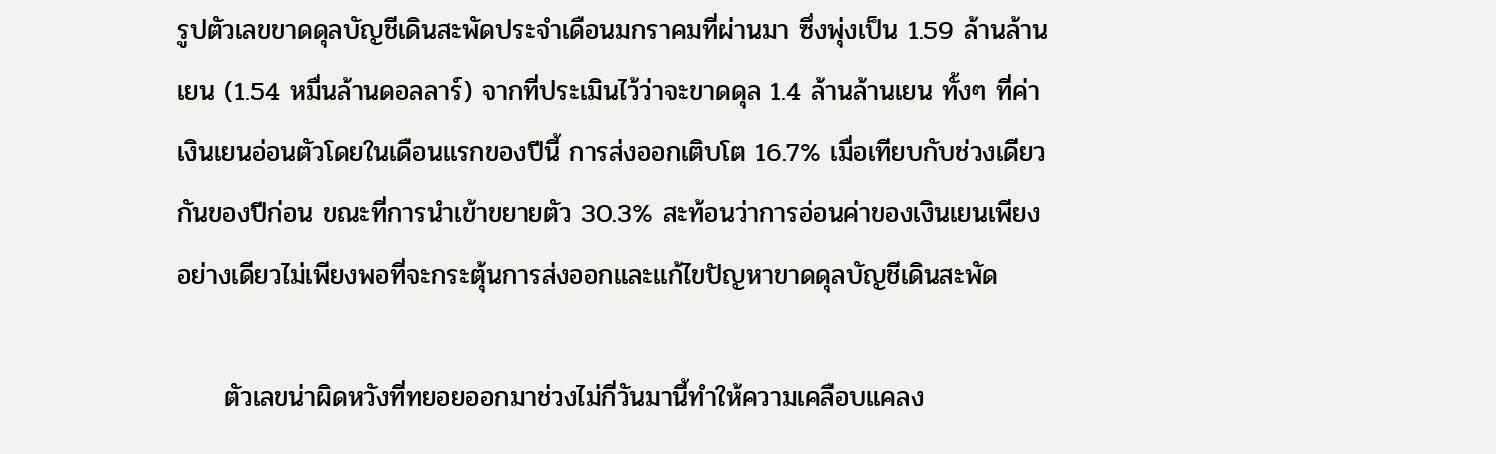รูปตัวเลขขาดดุลบัญชีเดินสะพัดประจำเดือนมกราคมที่ผ่านมา ซึ่งพุ่งเป็น 1.59 ล้านล้านเยน (1.54 หมื่นล้านดอลลาร์) จากที่ประเมินไว้ว่าจะขาดดุล 1.4 ล้านล้านเยน ทั้งๆ ที่ค่าเงินเยนอ่อนตัวโดยในเดือนแรกของปีนี้ การส่งออกเติบโต 16.7% เมื่อเทียบกับช่วงเดียวกันของปีก่อน ขณะที่การนำเข้าขยายตัว 30.3% สะท้อนว่าการอ่อนค่าของเงินเยนเพียงอย่างเดียวไม่เพียงพอที่จะกระตุ้นการส่งออกและแก้ไขปัญหาขาดดุลบัญชีเดินสะพัด

     ตัวเลขน่าผิดหวังที่ทยอยออกมาช่วงไม่กี่วันมานี้ทำให้ความเคลือบแคลง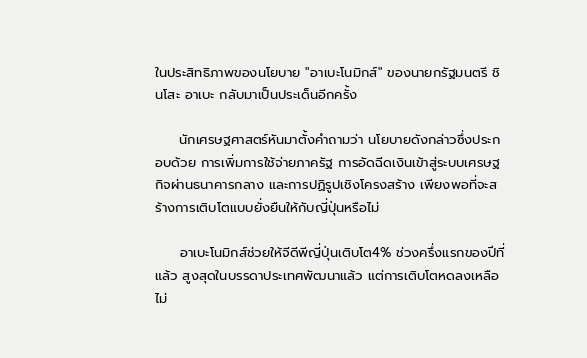ในประสิทธิภาพของนโยบาย "อาเบะโนมิกส์" ของนายกรัฐมนตรี ชินโสะ อาเบะ กลับมาเป็นประเด็นอีกครั้ง

     นักเศรษฐศาสตร์หันมาตั้งคำถามว่า นโยบายดังกล่าวซึ่งประกอบด้วย การเพิ่มการใช้จ่ายภาครัฐ การอัดฉีดเงินเข้าสู่ระบบเศรษฐกิจผ่านธนาคารกลาง และการปฏิรูปเชิงโครงสร้าง เพียงพอที่จะสร้างการเติบโตแบบยั่งยืนให้กับญี่ปุ่นหรือไม่

     อาเบะโนมิกส์ช่วยให้จีดีพีญี่ปุ่นเติบโต4% ช่วงครึ่งแรกของปีที่แล้ว สูงสุดในบรรดาประเทศพัฒนาแล้ว แต่การเติบโตหดลงเหลือไม่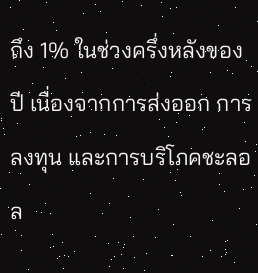ถึง 1% ในช่วงครึ่งหลังของปี เนื่องจากการส่งออก การลงทุน และการบริโภคชะลอล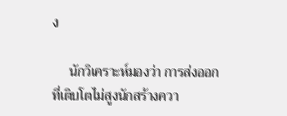ง

     นักวิเคราะห์มองว่า การส่งออกที่เติบโตไม่สูงนักสร้างควา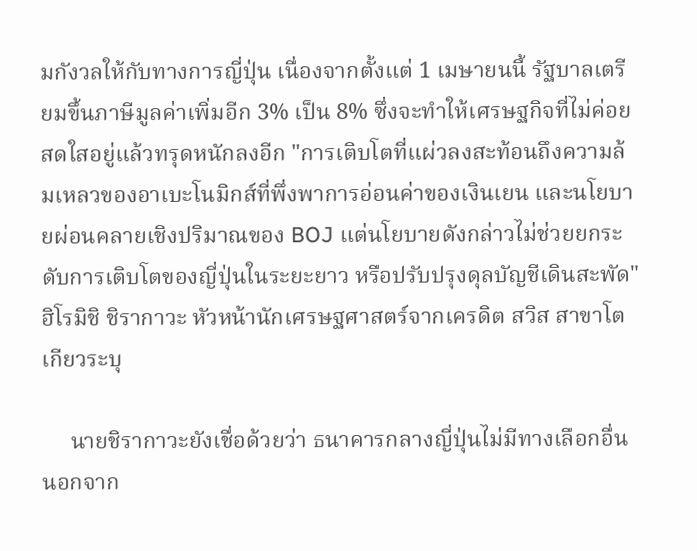มกังวลให้กับทางการญี่ปุ่น เนื่องจากตั้งแต่ 1 เมษายนนี้ รัฐบาลเตรียมขึ้นภาษีมูลค่าเพิ่มอีก 3% เป็น 8% ซึ่งจะทำให้เศรษฐกิจที่ไม่ค่อยสดใสอยู่แล้วทรุดหนักลงอีก "การเติบโตที่แผ่วลงสะท้อนถึงความล้มเหลวของอาเบะโนมิกส์ที่พึ่งพาการอ่อนค่าของเงินเยน และนโยบายผ่อนคลายเชิงปริมาณของ BOJ แต่นโยบายดังกล่าวไม่ช่วยยกระดับการเติบโตของญี่ปุ่นในระยะยาว หรือปรับปรุงดุลบัญชีเดินสะพัด" ฮิโรมิชิ ชิรากาวะ หัวหน้านักเศรษฐศาสตร์จากเครดิต สวิส สาขาโตเกียวระบุ

     นายชิรากาวะยังเชื่อด้วยว่า ธนาคารกลางญี่ปุ่นไม่มีทางเลือกอื่น นอกจาก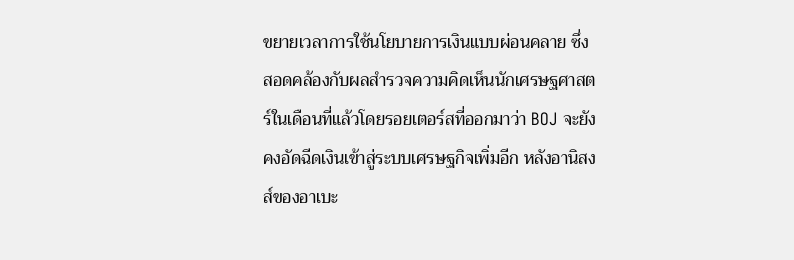ขยายเวลาการใช้นโยบายการเงินแบบผ่อนคลาย ซึ่งสอดคล้องกับผลสำรวจความคิดเห็นนักเศรษฐศาสตร์ในเดือนที่แล้วโดยรอยเตอร์สที่ออกมาว่า BOJ จะยังคงอัดฉีดเงินเข้าสู่ระบบเศรษฐกิจเพิ่มอีก หลังอานิสงส์ของอาเบะ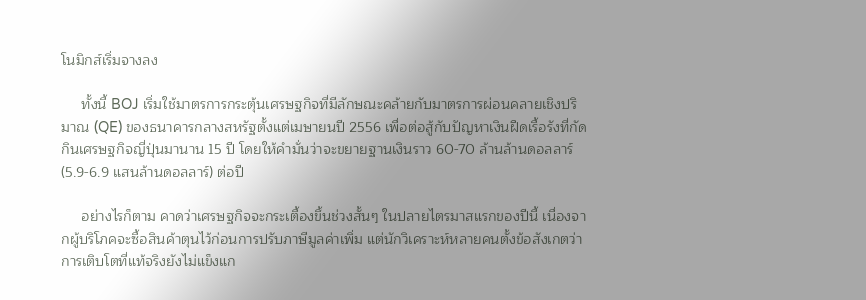โนมิกส์เริ่มจางลง

     ทั้งนี้ BOJ เริ่มใช้มาตรการกระตุ้นเศรษฐกิจที่มีลักษณะคล้ายกับมาตรการผ่อนคลายเชิงปริมาณ (QE) ของธนาคารกลางสหรัฐตั้งแต่เมษายนปี 2556 เพื่อต่อสู้กับปัญหาเงินฝืดเรื้อรังที่กัดกินเศรษฐกิจญี่ปุ่นมานาน 15 ปี โดยให้คำมั่นว่าจะขยายฐานเงินราว 60-70 ล้านล้านดอลลาร์ (5.9-6.9 แสนล้านดอลลาร์) ต่อปี

     อย่างไรก็ตาม คาดว่าเศรษฐกิจจะกระเตื้องขึ้นช่วงสั้นๆ ในปลายไตรมาสแรกของปีนี้ เนื่องจากผู้บริโภคจะซื้อสินค้าตุนไว้ก่อนการปรับภาษีมูลค่าเพิ่ม แต่นักวิเคราะห์หลายคนตั้งข้อสังเกตว่า การเติบโตที่แท้จริงยังไม่แข็งแก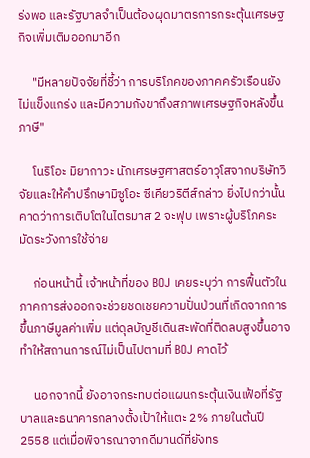ร่งพอ และรัฐบาลจำเป็นต้องผุดมาตรการกระตุ้นเศรษฐกิจเพิ่มเติมออกมาอีก

     "มีหลายปัจจัยที่ชี้ว่า การบริโภคของภาคครัวเรือนยังไม่แข็งแกร่ง และมีความกังขาถึงสภาพเศรษฐกิจหลังขึ้นภาษี"

     โนริโอะ มิยากาวะ นักเศรษฐศาสตร์อาวุโสจากบริษัทวิจัยและให้คำปรึกษามิซูโอะ ซีเคียวริตีส์กล่าว ยิ่งไปกว่านั้นคาดว่าการเติบโตในไตรมาส 2 จะฟุบ เพราะผู้บริโภคระมัดระวังการใช้จ่าย

     ก่อนหน้านี้ เจ้าหน้าที่ของ BOJ เคยระบุว่า การฟื้นตัวในภาคการส่งออกจะช่วยชดเชยความปั่นป่วนที่เกิดจากการขึ้นภาษีมูลค่าเพิ่ม แต่ดุลบัญชีเดินสะพัดที่ติดลบสูงขึ้นอาจทำให้สถานการณ์ไม่เป็นไปตามที่ BOJ คาดไว้

     นอกจากนี้ ยังอาจกระทบต่อแผนกระตุ้นเงินเฟ้อที่รัฐบาลและธนาคารกลางตั้งเป้าให้แตะ 2% ภายในต้นปี 2558 แต่เมื่อพิจารณาจากดีมานด์ที่ยังทร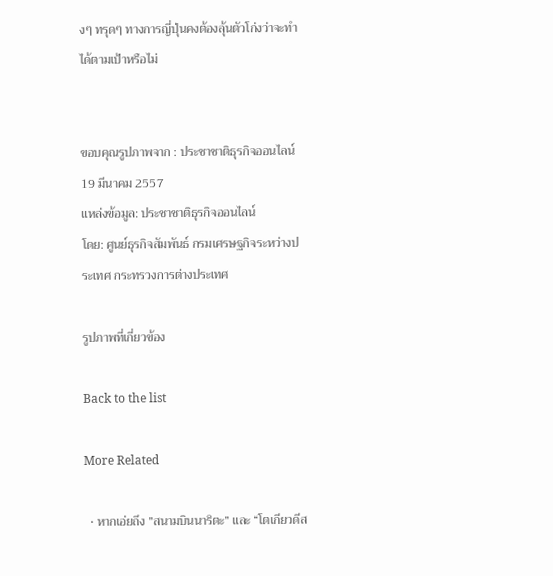งๆ ทรุดๆ ทางการญี่ปุ่นคงต้องลุ้นตัวโก่งว่าจะทำได้ตามเป้าหรือไม่


ขอบคุณรูปภาพจาก : ประชาชาติธุรกิจออนไลน์
19 มีนาคม 2557
แหล่งข้อมูล: ประชาชาติธุรกิจออนไลน์
โดย: ศูนย์ธุรกิจสัมพันธ์ กรมเศรษฐกิจระหว่างประเทศ กระทรวงการต่างประเทศ

รูปภาพที่เกี่ยวข้อง

Back to the list

More Related

  • หากเอ่ยถึง ”สนามบินนาริตะ” และ “โตเกียวดีส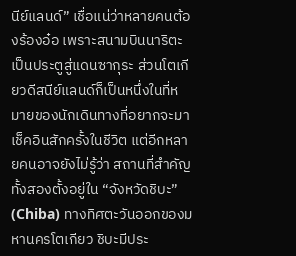นีย์แลนด์” เชื่อแน่ว่าหลายคนต้องร้องอ๋อ เพราะสนามบินนาริตะเป็นประตูสู่แดนซากุระ ส่วนโตเกียวดีสนีย์แลนด์ก็เป็นหนึ่งในที่หมายของนักเดินทางที่อยากจะมาเช็คอินสักครั้งในชีวิต แต่อีกหลายคนอาจยังไม่รู้ว่า สถานที่สำคัญทั้งสองตั้งอยู่ใน “จังหวัดชิบะ” (Chiba) ทางทิศตะวันออกของมหานครโตเกียว ชิบะมีประ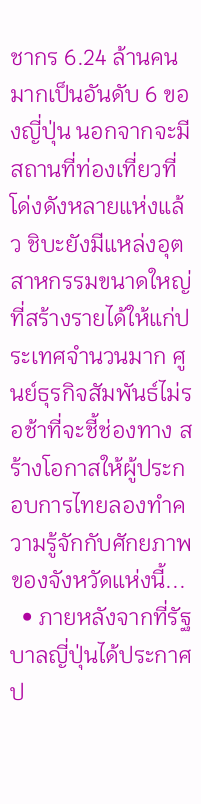ชากร 6.24 ล้านคน มากเป็นอันดับ 6 ของญี่ปุ่น นอกจากจะมีสถานที่ท่องเที่ยวที่โด่งดังหลายแห่งแล้ว ชิบะยังมีแหล่งอุตสาหกรรมขนาดใหญ่ที่สร้างรายได้ให้แก่ประเทศจำนวนมาก ศูนย์ธุรกิจสัมพันธ์ไม่รอช้าที่จะชี้ช่องทาง สร้างโอกาสให้ผู้ประกอบการไทยลองทำความรู้จักกับศักยภาพของจังหวัดแห่งนี้...
  • ภายหลังจากที่รัฐบาลญี่ปุ่นได้ประกาศป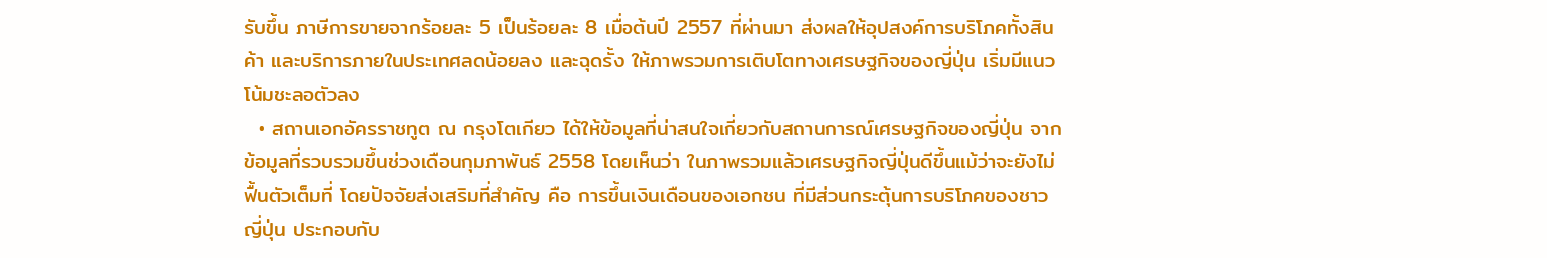รับขึ้น ภาษีการขายจากร้อยละ 5 เป็นร้อยละ 8 เมื่อต้นปี 2557 ที่ผ่านมา ส่งผลให้อุปสงค์การบริโภคทั้งสินค้า และบริการภายในประเทศลดน้อยลง และฉุดรั้ง ให้ภาพรวมการเติบโตทางเศรษฐกิจของญี่ปุ่น เริ่มมีแนวโน้มชะลอตัวลง
  • สถานเอกอัครราชทูต ณ กรุงโตเกียว ได้ให้ข้อมูลที่น่าสนใจเกี่ยวกับสถานการณ์เศรษฐกิจของญี่ปุ่น จากข้อมูลที่รวบรวมขึ้นช่วงเดือนกุมภาพันธ์ 2558 โดยเห็นว่า ในภาพรวมแล้วเศรษฐกิจญี่ปุ่นดีขึ้นแม้ว่าจะยังไม่ฟื้นตัวเต็มที่ โดยปัจจัยส่งเสริมที่สำคัญ คือ การขึ้นเงินเดือนของเอกชน ที่มีส่วนกระตุ้นการบริโภคของชาวญี่ปุ่น ประกอบกับ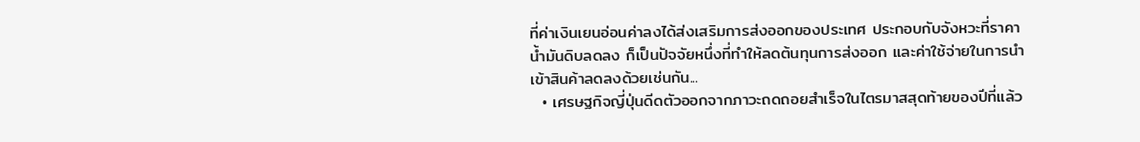ที่ค่าเงินเยนอ่อนค่าลงได้ส่งเสริมการส่งออกของประเทศ ประกอบกับจังหวะที่ราคาน้ำมันดิบลดลง ก็เป็นปัจจัยหนึ่งที่ทำให้ลดต้นทุนการส่งออก และค่าใช้จ่ายในการนำเข้าสินค้าลดลงด้วยเช่นกัน...
  • เศรษฐกิจญี่ปุ่นดีดตัวออกจากภาวะถดถอยสำเร็จในไตรมาสสุดท้ายของปีที่แล้ว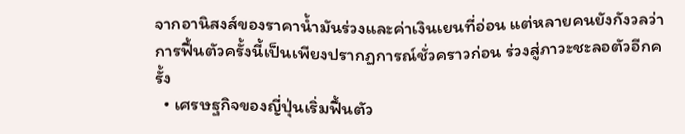จากอานิสงส์ของราคาน้ำมันร่วงและค่าเงินเยนที่อ่อน แต่หลายคนยังกังวลว่าการฟื้นตัวครั้งนี้เป็นเพียงปรากฏการณ์ชั่วคราวก่อน ร่วงสู่ภาวะชะลอตัวอีกครั้ง
  • เศรษฐกิจของญี่ปุ่นเริ่มฟื้นตัว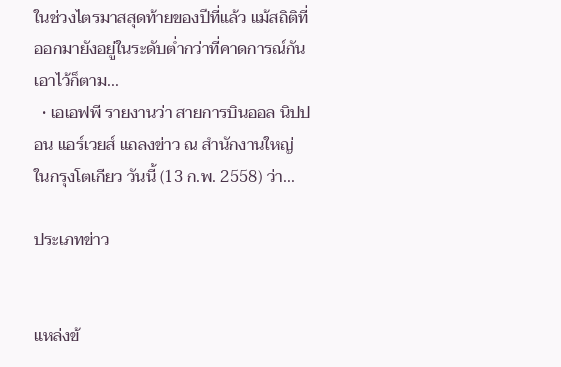ในช่วงไตรมาสสุดท้ายของปีที่แล้ว แม้สถิติที่ออกมายังอยู่ในระดับต่ำกว่าที่คาดการณ์กันเอาไว้ก็ตาม...
  • เอเอฟพี รายงานว่า สายการบินออล นิปปอน แอร์เวยส์ แถลงข่าว ณ สำนักงานใหญ่ ในกรุงโตเกียว วันนี้ (13 ก.พ. 2558) ว่า...

ประเภทข่าว


แหล่งข้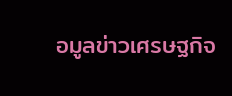อมูลข่าวเศรษฐกิจ